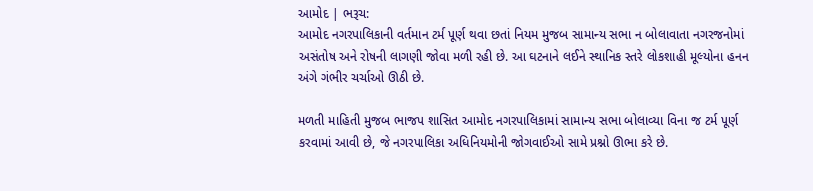આમોદ | ભરૂચ:
આમોદ નગરપાલિકાની વર્તમાન ટર્મ પૂર્ણ થવા છતાં નિયમ મુજબ સામાન્ય સભા ન બોલાવાતા નગરજનોમાં અસંતોષ અને રોષની લાગણી જોવા મળી રહી છે. આ ઘટનાને લઈને સ્થાનિક સ્તરે લોકશાહી મૂલ્યોના હનન અંગે ગંભીર ચર્ચાઓ ઊઠી છે.

મળતી માહિતી મુજબ ભાજપ શાસિત આમોદ નગરપાલિકામાં સામાન્ય સભા બોલાવ્યા વિના જ ટર્મ પૂર્ણ કરવામાં આવી છે, જે નગરપાલિકા અધિનિયમોની જોગવાઈઓ સામે પ્રશ્નો ઊભા કરે છે.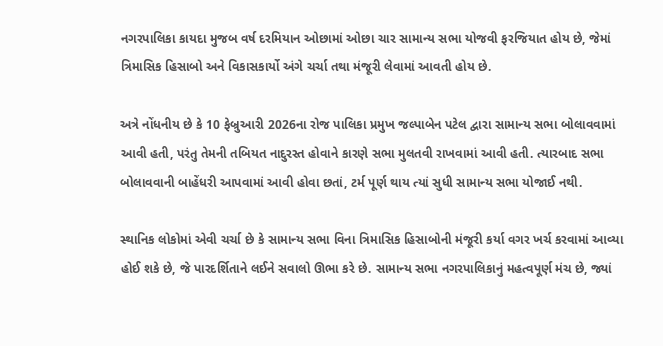નગરપાલિકા કાયદા મુજબ વર્ષ દરમિયાન ઓછામાં ઓછા ચાર સામાન્ય સભા યોજવી ફરજિયાત હોય છે, જેમાં ત્રિમાસિક હિસાબો અને વિકાસકાર્યો અંગે ચર્ચા તથા મંજૂરી લેવામાં આવતી હોય છે.

અત્રે નોંધનીય છે કે 10 ફેબ્રુઆરી 2026ના રોજ પાલિકા પ્રમુખ જલ્પાબેન પટેલ દ્વારા સામાન્ય સભા બોલાવવામાં આવી હતી, પરંતુ તેમની તબિયત નાદુરસ્ત હોવાને કારણે સભા મુલતવી રાખવામાં આવી હતી. ત્યારબાદ સભા બોલાવવાની બાહેંધરી આપવામાં આવી હોવા છતાં, ટર્મ પૂર્ણ થાય ત્યાં સુધી સામાન્ય સભા યોજાઈ નથી.

સ્થાનિક લોકોમાં એવી ચર્ચા છે કે સામાન્ય સભા વિના ત્રિમાસિક હિસાબોની મંજૂરી કર્યા વગર ખર્ચ કરવામાં આવ્યા હોઈ શકે છે, જે પારદર્શિતાને લઈને સવાલો ઊભા કરે છે. સામાન્ય સભા નગરપાલિકાનું મહત્વપૂર્ણ મંચ છે, જ્યાં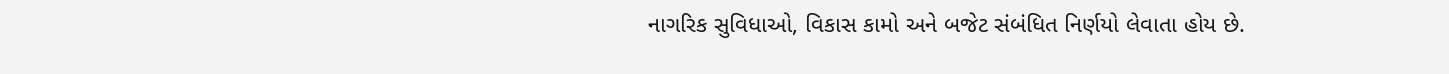નાગરિક સુવિધાઓ, વિકાસ કામો અને બજેટ સંબંધિત નિર્ણયો લેવાતા હોય છે.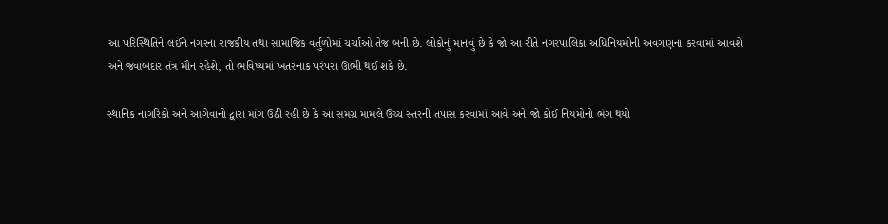આ પરિસ્થિતિને લઈને નગરના રાજકીય તથા સામાજિક વર્તુળોમાં ચર્ચાઓ તેજ બની છે. લોકોનું માનવું છે કે જો આ રીતે નગરપાલિકા અધિનિયમોની અવગણના કરવામાં આવશે અને જવાબદાર તંત્ર મૌન રહેશે, તો ભવિષ્યમાં ખતરનાક પરંપરા ઊભી થઈ શકે છે.

સ્થાનિક નાગરિકો અને આગેવાનો દ્વારા માંગ ઉઠી રહી છે કે આ સમગ્ર મામલે ઉચ્ચ સ્તરની તપાસ કરવામાં આવે અને જો કોઈ નિયમોનો ભંગ થયો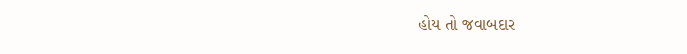હોય તો જવાબદાર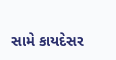સામે કાયદેસર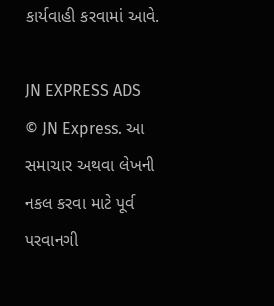કાર્યવાહી કરવામાં આવે.

JN EXPRESS ADS
© JN Express. આ સમાચાર અથવા લેખની નકલ કરવા માટે પૂર્વ પરવાનગી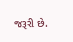જરૂરી છે.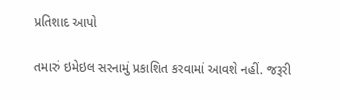પ્રતિશાદ આપો

તમારું ઇમેઇલ સરનામું પ્રકાશિત કરવામાં આવશે નહીં. જરૂરી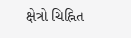ક્ષેત્રો ચિહ્નિત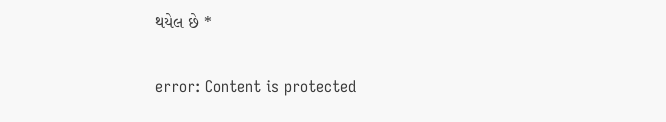થયેલ છે *

error: Content is protected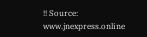!! Source: www.jnexpress.online